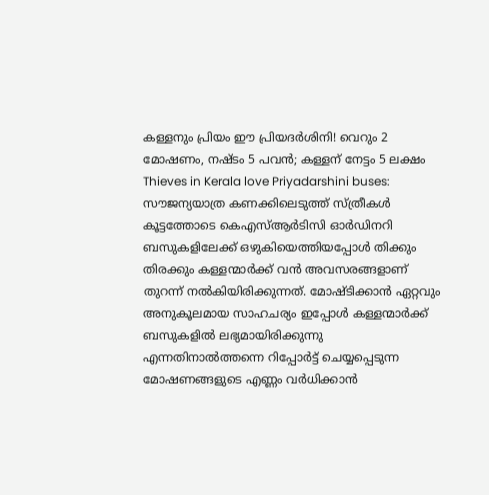കള്ളനും പ്രിയം ഈ പ്രിയദർശിനി! വെറും 2 മോഷണം, നഷ്ടം 5 പവൻ; കള്ളന് നേട്ടം 5 ലക്ഷം
Thieves in Kerala love Priyadarshini buses: സൗജന്യയാത്ര കണക്കിലെടുത്ത് സ്ത്രീകൾ കൂട്ടത്തോടെ കെഎസ്ആർടിസി ഓർഡിനറി ബസുകളിലേക്ക് ഒഴുകിയെത്തിയപ്പോൾ തിക്കും തിരക്കും കള്ളന്മാർക്ക് വൻ അവസരങ്ങളാണ് തുറന്ന് നൽകിയിരിക്കുന്നത്. മോഷ്ടിക്കാൻ ഏറ്റവും അനുകൂലമായ സാഹചര്യം ഇപ്പോൾ കള്ളന്മാർക്ക് ബസുകളിൽ ലഭ്യമായിരിക്കുന്നു എന്നതിനാൽത്തന്നെ റിപ്പോർട്ട് ചെയ്യപ്പെടുന്ന മോഷണങ്ങളുടെ എണ്ണം വർധിക്കാൻ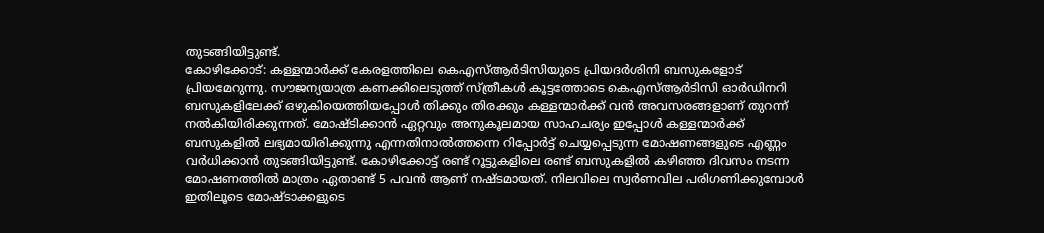തുടങ്ങിയിട്ടുണ്ട്.
കോഴിക്കോട്: കള്ളന്മാർക്ക് കേരളത്തിലെ കെഎസ്ആർടിസിയുടെ പ്രിയദർശിനി ബസുകളോട് പ്രിയമേറുന്നു. സൗജന്യയാത്ര കണക്കിലെടുത്ത് സ്ത്രീകൾ കൂട്ടത്തോടെ കെഎസ്ആർടിസി ഓർഡിനറി ബസുകളിലേക്ക് ഒഴുകിയെത്തിയപ്പോൾ തിക്കും തിരക്കും കള്ളന്മാർക്ക് വൻ അവസരങ്ങളാണ് തുറന്ന് നൽകിയിരിക്കുന്നത്. മോഷ്ടിക്കാൻ ഏറ്റവും അനുകൂലമായ സാഹചര്യം ഇപ്പോൾ കള്ളന്മാർക്ക് ബസുകളിൽ ലഭ്യമായിരിക്കുന്നു എന്നതിനാൽത്തന്നെ റിപ്പോർട്ട് ചെയ്യപ്പെടുന്ന മോഷണങ്ങളുടെ എണ്ണം വർധിക്കാൻ തുടങ്ങിയിട്ടുണ്ട്. കോഴിക്കോട്ട് രണ്ട് റൂട്ടുകളിലെ രണ്ട് ബസുകളിൽ കഴിഞ്ഞ ദിവസം നടന്ന മോഷണത്തിൽ മാത്രം ഏതാണ്ട് 5 പവൻ ആണ് നഷ്ടമായത്. നിലവിലെ സ്വർണവില പരിഗണിക്കുമ്പോൾ ഇതിലൂടെ മോഷ്ടാക്കളുടെ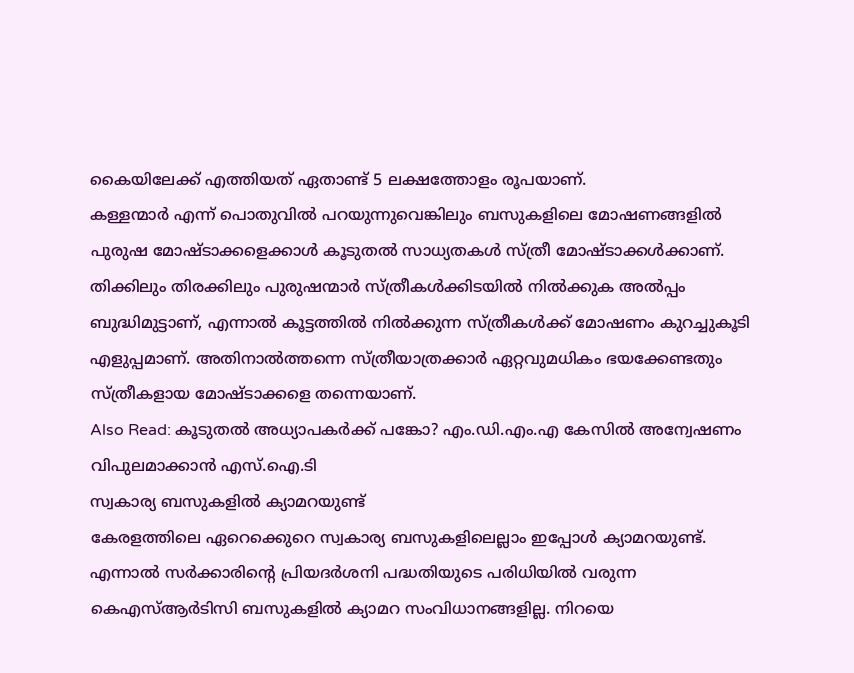കൈയിലേക്ക് എത്തിയത് ഏതാണ്ട് 5 ലക്ഷത്തോളം രൂപയാണ്.
കള്ളന്മാർ എന്ന് പൊതുവിൽ പറയുന്നുവെങ്കിലും ബസുകളിലെ മോഷണങ്ങളിൽ പുരുഷ മോഷ്ടാക്കളെക്കാൾ കൂടുതൽ സാധ്യതകൾ സ്ത്രീ മോഷ്ടാക്കൾക്കാണ്. തിക്കിലും തിരക്കിലും പുരുഷന്മാർ സ്ത്രീകൾക്കിടയിൽ നിൽക്കുക അൽപ്പം ബുദ്ധിമുട്ടാണ്, എന്നാൽ കൂട്ടത്തിൽ നിൽക്കുന്ന സ്ത്രീകൾക്ക് മോഷണം കുറച്ചുകൂടി എളുപ്പമാണ്. അതിനാൽത്തന്നെ സ്ത്രീയാത്രക്കാർ ഏറ്റവുമധികം ഭയക്കേണ്ടതും സ്ത്രീകളായ മോഷ്ടാക്കളെ തന്നെയാണ്.
Also Read: കൂടുതൽ അധ്യാപകർക്ക് പങ്കോ? എം.ഡി.എം.എ കേസിൽ അന്വേഷണം വിപുലമാക്കാൻ എസ്.ഐ.ടി
സ്വകാര്യ ബസുകളിൽ ക്യാമറയുണ്ട്
കേരളത്തിലെ ഏറെക്കെുറെ സ്വകാര്യ ബസുകളിലെല്ലാം ഇപ്പോൾ ക്യാമറയുണ്ട്. എന്നാൽ സർക്കാരിന്റെ പ്രിയദർശനി പദ്ധതിയുടെ പരിധിയിൽ വരുന്ന കെഎസ്ആർടിസി ബസുകളിൽ ക്യാമറ സംവിധാനങ്ങളില്ല. നിറയെ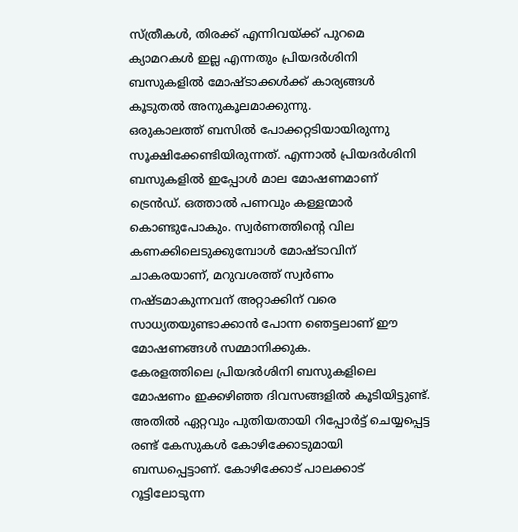സ്ത്രീകൾ, തിരക്ക് എന്നിവയ്ക്ക് പുറമെ ക്യാമറകൾ ഇല്ല എന്നതും പ്രിയദർശിനി ബസുകളിൽ മോഷ്ടാക്കൾക്ക് കാര്യങ്ങൾ കൂടുതൽ അനുകൂലമാക്കുന്നു.
ഒരുകാലത്ത് ബസിൽ പോക്കറ്റടിയായിരുന്നു സൂക്ഷിക്കേണ്ടിയിരുന്നത്. എന്നാൽ പ്രിയദർശിനി ബസുകളിൽ ഇപ്പോൾ മാല മോഷണമാണ് ട്രെൻഡ്. ഒത്താൽ പണവും കള്ളന്മാർ കൊണ്ടുപോകും. സ്വർണത്തിന്റെ വില കണക്കിലെടുക്കുമ്പോൾ മോഷ്ടാവിന് ചാകരയാണ്, മറുവശത്ത് സ്വർണം നഷ്ടമാകുന്നവന് അറ്റാക്കിന് വരെ സാധ്യതയുണ്ടാക്കാൻ പോന്ന ഞെട്ടലാണ് ഈ മോഷണങ്ങൾ സമ്മാനിക്കുക.
കേരളത്തിലെ പ്രിയദർശിനി ബസുകളിലെ മോഷണം ഇക്കഴിഞ്ഞ ദിവസങ്ങളിൽ കൂടിയിട്ടുണ്ട്. അതിൽ ഏറ്റവും പുതിയതായി റിപ്പോർട്ട് ചെയ്യപ്പെട്ട രണ്ട് കേസുകൾ കോഴിക്കോടുമായി ബന്ധപ്പെട്ടാണ്. കോഴിക്കോട് പാലക്കാട് റൂട്ടിലോടുന്ന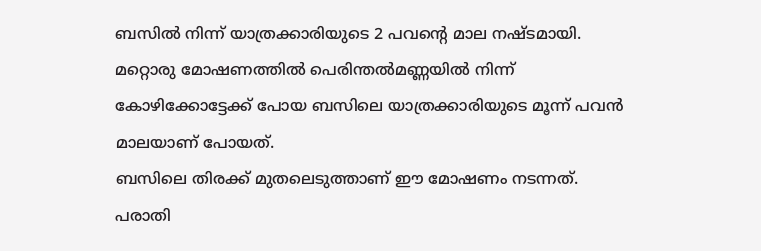ബസിൽ നിന്ന് യാത്രക്കാരിയുടെ 2 പവൻ്റെ മാല നഷ്ടമായി. മറ്റൊരു മോഷണത്തിൽ പെരിന്തൽമണ്ണയിൽ നിന്ന് കോഴിക്കോട്ടേക്ക് പോയ ബസിലെ യാത്രക്കാരിയുടെ മൂന്ന് പവൻ മാലയാണ് പോയത്.
ബസിലെ തിരക്ക് മുതലെടുത്താണ് ഈ മോഷണം നടന്നത്. പരാതി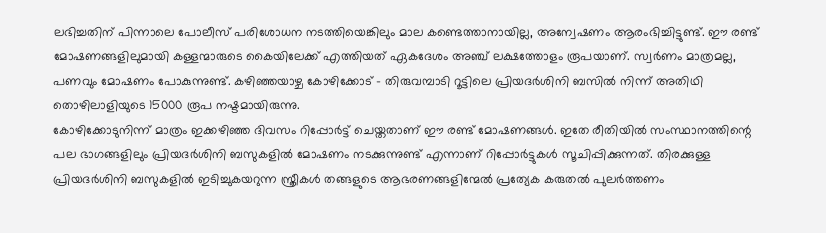ലഭിച്ചതിന് പിന്നാലെ പോലീസ് പരിശോധന നടത്തിയെങ്കിലും മാല കണ്ടെത്താനായില്ല, അന്വേഷണം ആരംഭിച്ചിട്ടുണ്ട്. ഈ രണ്ട് മോഷണങ്ങളിലുമായി കള്ളന്മാരുടെ കൈയിലേക്ക് എത്തിയത് ഏകദേശം അഞ്ച് ലക്ഷത്തോളം രൂപയാണ്. സ്വർണം മാത്രമല്ല, പണവും മോഷണം പോകുന്നുണ്ട്. കഴിഞ്ഞയാഴ്ച കോഴിക്കോട് – തിരുവമ്പാടി റൂട്ടിലെ പ്രിയദർശിനി ബസിൽ നിന്ന് അതിഥി തൊഴിലാളിയുടെ 15000 രൂപ നഷ്ടമായിരുന്നു.
കോഴിക്കോടുനിന്ന് മാത്രം ഇക്കഴിഞ്ഞ ദിവസം റിപ്പോർട്ട് ചെയ്തതാണ് ഈ രണ്ട് മോഷണങ്ങൾ. ഇതേ രീതിയിൽ സംസ്ഥാനത്തിന്റെ പല ഭാഗങ്ങളിലും പ്രിയദർശിനി ബസുകളിൽ മോഷണം നടക്കുന്നുണ്ട് എന്നാണ് റിപ്പോർട്ടുകൾ സൂചിപ്പിക്കുന്നത്. തിരക്കുള്ള പ്രിയദർശിനി ബസുകളിൽ ഇടിച്ചുകയറുന്ന സ്ത്രീകൾ തങ്ങളുടെ ആഭരണങ്ങളിന്മേൽ പ്രത്യേക കരുതൽ പുലർത്തണം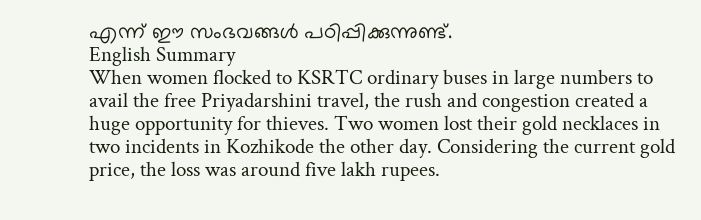എന്ന് ഈ സംഭവങ്ങൾ പഠിപ്പിക്കുന്നുണ്ട്.
English Summary
When women flocked to KSRTC ordinary buses in large numbers to avail the free Priyadarshini travel, the rush and congestion created a huge opportunity for thieves. Two women lost their gold necklaces in two incidents in Kozhikode the other day. Considering the current gold price, the loss was around five lakh rupees.